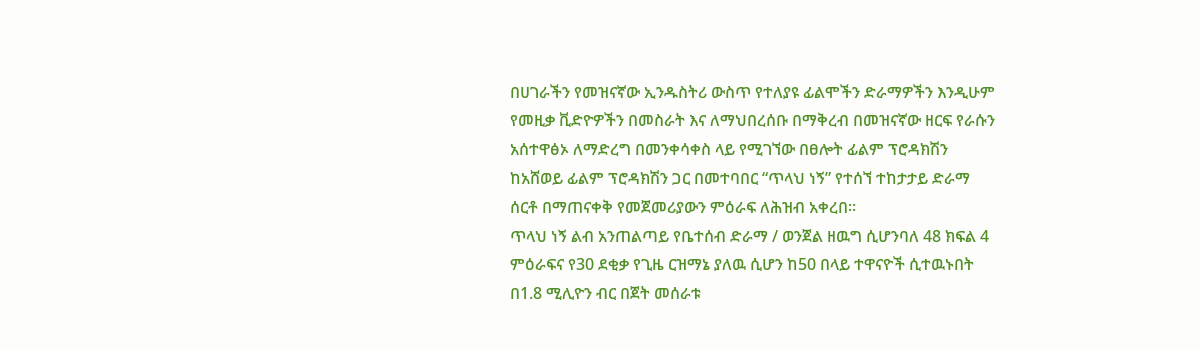በሀገራችን የመዝናኛው ኢንዱስትሪ ውስጥ የተለያዩ ፊልሞችን ድራማዎችን እንዲሁም የመዚቃ ቪድዮዎችን በመስራት እና ለማህበረሰቡ በማቅረብ በመዝናኛው ዘርፍ የራሱን አሰተዋፅኦ ለማድረግ በመንቀሳቀስ ላይ የሚገኘው በፀሎት ፊልም ፕሮዳክሽን ከአሸወይ ፊልም ፕሮዳክሽን ጋር በመተባበር “ጥላህ ነኝ” የተሰኘ ተከታታይ ድራማ ሰርቶ በማጠናቀቅ የመጀመሪያውን ምዕራፍ ለሕዝብ አቀረበ።
ጥላህ ነኝ ልብ አንጠልጣይ የቤተሰብ ድራማ / ወንጀል ዘዉግ ሲሆንባለ 48 ክፍል 4 ምዕራፍና የ30 ደቂቃ የጊዜ ርዝማኔ ያለዉ ሲሆን ከ50 በላይ ተዋናዮች ሲተዉኑበት በ1.8 ሚሊዮን ብር በጀት መሰራቱ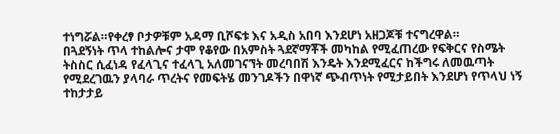ተነግሯል።የቀረፃ ቦታዎቹም አዳማ ቢሾፍቱ እና አዲስ አበባ እንደሆነ አዘጋጆቹ ተናግረዋል።
በጓደኝነት ጥላ ተከልሎና ታሞ የቆየው በአምስት ጓደኛማቾች መካከል የሚፈጠረው የፍቅርና የስሜት ትስስር ሲፈነዳ የፈላጊና ተፈላጊ አለመገናኘት መረባበሽ እንዴት እንደሚፈርና ከችግሩ ለመዉጣት የሚደረገዉን ያላባራ ጥረትና የመፍትሄ መንገዶችን በዋነኛ ጭብጥነት የሚታይበት እንደሆነ የጥላህ ነኝ ተከታታይ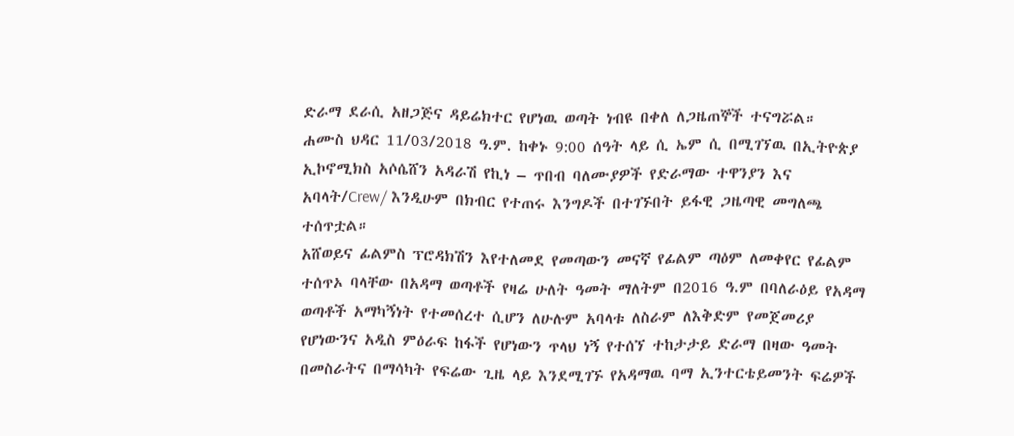ድራማ ደራሲ አዘጋጅና ዳይሬክተር የሆነዉ ወጣት ነብዩ በቀለ ለጋዜጠኞች ተናግሯል።
ሐሙስ ህዳር 11/03/2018 ዓ.ም. ከቀኑ 9:00 ሰዓት ላይ ሲ ኤም ሲ በሚገኘዉ በኢትዮጵያ ኢኮኖሚክስ አሶሴሸን አዳራሽ የኪነ – ጥበብ ባለሙያዎች የድራማው ተዋንያን እና አባላት/Crew/ እንዲሁም በክብር የተጠሩ እንግዶች በተገኙበት ይፋዊ ጋዜጣዊ መግለጫ ተሰጥቷል።
አሸወይና ፊልምስ ፕሮዳክሽን እየተለመደ የመጣውን መናኛ የፊልም ጣዕም ለመቀየር የፊልም ተሰጥኦ ባላቸው በአዳማ ወጣቶች የዛሬ ሁለት ዓመት ማለትም በ2016 ዓ.ም በባለራዕይ የአዳማ ወጣቶች አማካኝነት የተመሰረተ ሲሆን ለሁሉም አባላቱ ለስራም ለእቅድም የመጀመሪያ የሆነውንና አዲስ ምዕራፍ ከፋች የሆነውን ጥላህ ነኝ የተሰኘ ተከታታይ ድራማ በዛው ዓመት በመስራትና በማሳካት የፍሬው ጊዜ ላይ እንደሚገኙ የአዳማዉ ባማ ኢንተርቴይመንት ፍሬዎች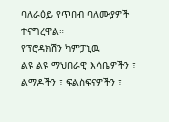ባለራዕይ የጥበብ ባለሙያዎች ተናግረዋል።
የፕሮዳክሽን ካምፓኒዉ
ልዩ ልዩ ማህበራዊ እሳቤዎችን ፣ ልማዶችን ፣ ፍልስፍናዎችን ፣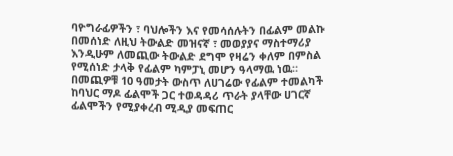ባዮግራፊዎችን ፣ ባህሎችን እና የመሳሰሉትን በፊልም መልኩ በመሰነድ ለዚህ ትውልድ መዝናኛ ፣ መወያያና ማስተማሪያ እንዲሁም ለመጪው ትውልድ ደግሞ የዛሬን ቀለም በምስል የሚሰነድ ታላቅ የፊልም ካምፓኒ መሆን ዓላማዉ ነዉ።
በመጪዎቹ 10 ዓመታት ውስጥ ለሀገሬው የፊልም ተመልካች ከባህር ማዶ ፊልሞች ጋር ተወዳዳሪ ጥራት ያላቸው ሀገርኛ ፊልሞችን የሚያቀረብ ሚዲያ መፍጠር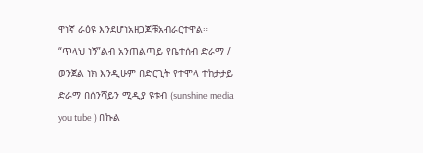ዋነኛ ራዕዩ እንደሆነአዘጋጆቹአብራርተዋል።
“ጥላህ ነኝ”ልብ አንጠልጣይ የቤተሰብ ድራማ / ወንጀል ነክ እንዲሁም በድርጊት የተሞላ ተከታታይ ድራማ በሰንሻይን ሚዲያ ዩቱብ (sunshine media you tube ) በኩል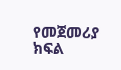የመጀመሪያ ክፍል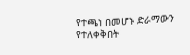የተጫነ በመሆኑ ድራማውን የተለቀቅበት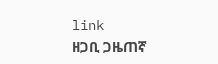link
ዘጋቢ ጋዜጠኛ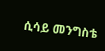ሲሳይ መንግስቴ